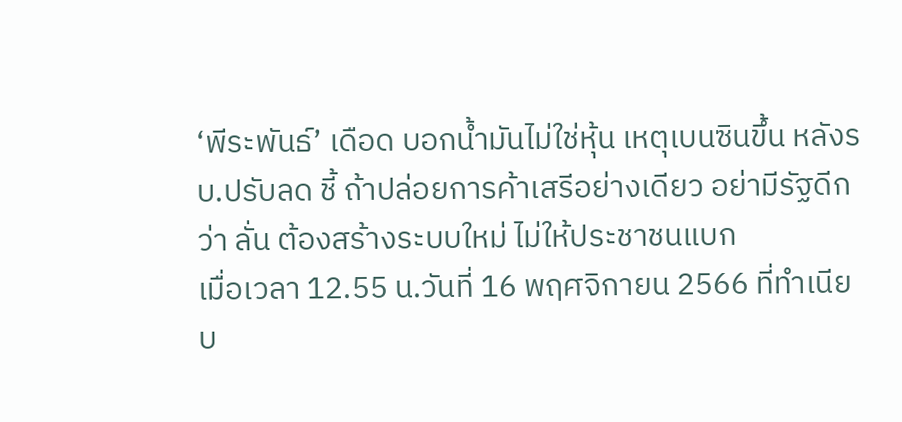‘พีระพันธ์’ เดือด บอกน้ำมันไม่ใช่หุ้น เหตุเบนซินขึ้น หลังรบ.ปรับลด ชี้ ถ้าปล่อยการค้าเสรีอย่างเดียว อย่ามีรัฐดีกว่า ลั่น ต้องสร้างระบบใหม่ ไม่ให้ประชาชนแบก
เมื่อเวลา 12.55 น.วันที่ 16 พฤศจิกายน 2566 ที่ทำเนียบ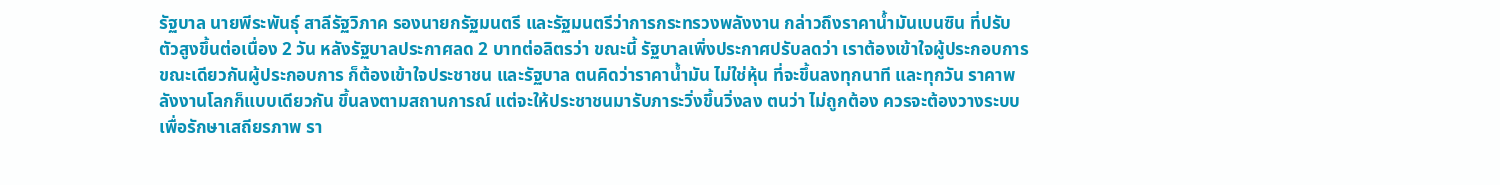รัฐบาล นายพีระพันธุ์ สาลีรัฐวิภาค รองนายกรัฐมนตรี และรัฐมนตรีว่าการกระทรวงพลังงาน กล่าวถึงราคาน้ำมันเบนซิน ที่ปรับตัวสูงขึ้นต่อเนื่อง 2 วัน หลังรัฐบาลประกาศลด 2 บาทต่อลิตรว่า ขณะนี้ รัฐบาลเพิ่งประกาศปรับลดว่า เราต้องเข้าใจผู้ประกอบการ ขณะเดียวกันผู้ประกอบการ ก็ต้องเข้าใจประชาชน และรัฐบาล ตนคิดว่าราคาน้ำมัน ไม่ใช่หุ้น ที่จะขึ้นลงทุกนาที และทุกวัน ราคาพลังงานโลกก็แบบเดียวกัน ขึ้นลงตามสถานการณ์ แต่จะให้ประชาชนมารับภาระวิ่งขึ้นวิ่งลง ตนว่า ไม่ถูกต้อง ควรจะต้องวางระบบ เพื่อรักษาเสถียรภาพ รา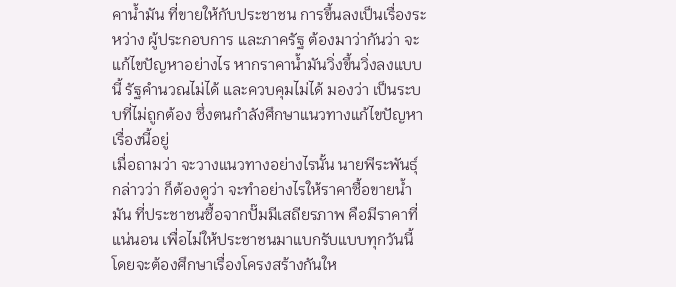คาน้ำมัน ที่ขายให้กับประชาชน การขึ้นลงเป็นเรื่องระหว่าง ผู้ประกอบการ และภาครัฐ ต้องมาว่ากันว่า จะแก้ไขปัญหาอย่างไร หากราคาน้ำมันวิ่งขึ้นวิ่งลงแบบนี้ รัฐคำนวณไม่ได้ และควบคุมไม่ได้ มองว่า เป็นระบบที่ไม่ถูกต้อง ซึ่งตนกำลังศึกษาแนวทางแก้ไขปัญหาเรื่องนี้อยู่
เมื่อถามว่า จะวางแนวทางอย่างไรนั้น นายพีระพันธุ์ กล่าวว่า ก็ต้องดูว่า จะทำอย่างไรให้ราคาซื้อขายน้ำมัน ที่ประชาชนซื้อจากปั๊มมีเสถียรภาพ คือมีราคาที่แน่นอน เพื่อไม่ให้ประชาชนมาแบกรับแบบทุกวันนี้ โดยจะต้องศึกษาเรื่องโครงสร้างกันให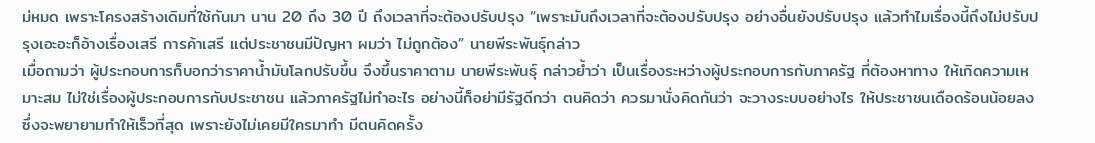ม่หมด เพราะโครงสร้างเดิมที่ใช้กันมา นาน 20 ถึง 30 ปี ถึงเวลาที่จะต้องปรับปรุง “เพราะมันถึงเวลาที่จะต้องปรับปรุง อย่างอื่นยังปรับปรุง แล้วทำไมเรื่องนี้ถึงไม่ปรับปรุงเอะอะก็อ้างเรื่องเสรี การค้าเสรี แต่ประชาชนมีปัญหา ผมว่า ไม่ถูกต้อง” นายพีระพันธุ์กล่าว
เมื่อถามว่า ผู้ประกอบการก็บอกว่าราคาน้ำมันโลกปรับขึ้น จึงขึ้นราคาตาม นายพีระพันธุ์ กล่าวย้ำว่า เป็นเรื่องระหว่างผู้ประกอบการกับภาครัฐ ที่ต้องหาทาง ให้เกิดความเหมาะสม ไม่ใช่เรื่องผู้ประกอบการกับประชาชน แล้วภาครัฐไม่ทำอะไร อย่างนี้ก็อย่ามีรัฐดีกว่า ตนคิดว่า ควรมานั่งคิดกันว่า จะวางระบบอย่างไร ให้ประชาชนเดือดร้อนน้อยลง ซึ่งจะพยายามทำให้เร็วที่สุด เพราะยังไม่เคยมีใครมาทำ มีตนคิดครั้ง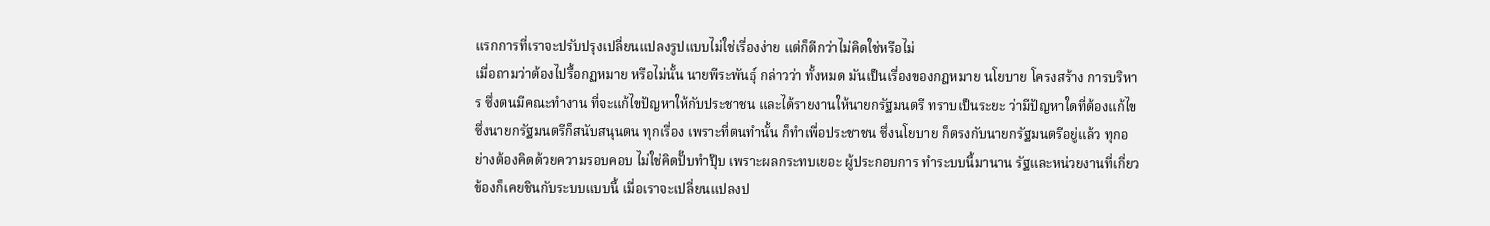แรกการที่เราจะปรับปรุงเปลี่ยนแปลงรูปแบบไม่ใช่เรื่องง่าย แต่ก็ดีกว่าไม่คิดใช่หรือไม่
เมื่อถามว่าต้องไปรื้อกฏหมาย หรือไม่นั้น นายพีระพันธุ์ กล่าวว่า ทั้งหมด มันเป็นเรื่องของกฎหมาย นโยบาย โครงสร้าง การบริหาร ซึ่งตนมีคณะทำงาน ที่จะแก้ไขปัญหาให้กับประชาชน และได้รายงานให้นายกรัฐมนตรี ทราบเป็นระยะ ว่ามีปัญหาใดที่ต้องแก้ไข ซึ่งนายกรัฐมนตรีก็สนับสนุนตน ทุกเรื่อง เพราะที่ตนทำนั้น ก็ทำเพื่อประชาชน ซึ่งนโยบาย ก็ตรงกับนายกรัฐมนตรีอยู่แล้ว ทุกอย่างต้องคิดด้วยความรอบคอบ ไม่ใช่คิดปั๊บทำปุ๊บ เพราะผลกระทบเยอะ ผู้ประกอบการ ทำระบบนี้มานาน รัฐและหน่วยงานที่เกี่ยวข้องก็เคยชินกับระบบแบบนี้ เมื่อเราจะเปลี่ยนแปลงป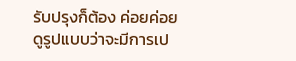รับปรุงก็ต้อง ค่อยค่อยดูรูปแบบว่าจะมีการเป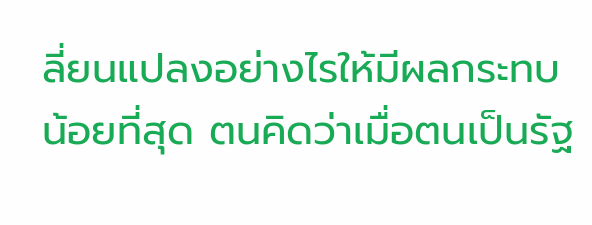ลี่ยนแปลงอย่างไรให้มีผลกระทบน้อยที่สุด ตนคิดว่าเมื่อตนเป็นรัฐ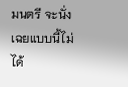มนตรี จะนั่งเฉยแบบนี้ไม่ได้